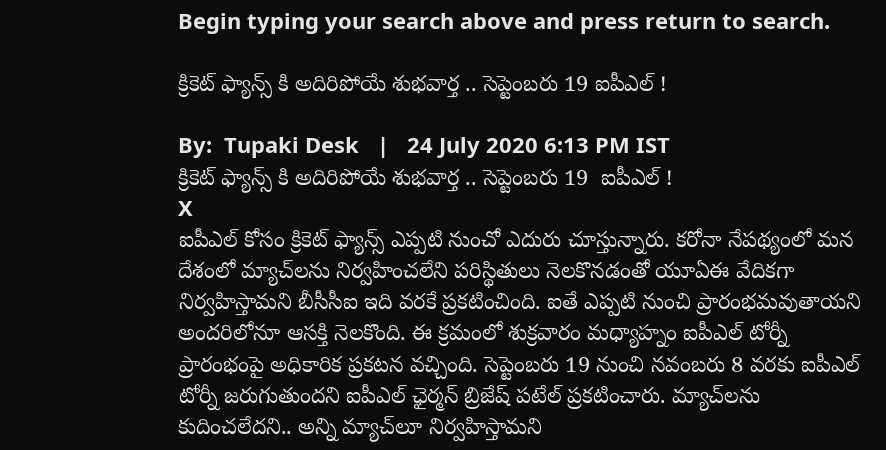Begin typing your search above and press return to search.

క్రికెట్ ఫ్యాన్స్ కి అదిరిపోయే శుభవార్త .. సెప్టెంబరు 19 ఐపీఎల్ !

By:  Tupaki Desk   |   24 July 2020 6:13 PM IST
క్రికెట్ ఫ్యాన్స్ కి అదిరిపోయే శుభవార్త .. సెప్టెంబరు 19  ఐపీఎల్ !
X
ఐపీఎల్ కోసం క్రికెట్ ఫ్యాన్స్ ఎప్పటి నుంచో ఎదురు చూస్తున్నారు. కరోనా నేపథ్యంలో మన దేశంలో మ్యాచ్‌లను నిర్వహించలేని పరిస్థితులు నెలకొనడంతో యూఏఈ వేదికగా నిర్వహిస్తామని బీసీసీఐ ఇది వరకే ప్రకటించింది. ఐతే ఎప్పటి నుంచి ప్రారంభమవుతాయని అందరిలోనూ ఆసక్తి నెలకొంది. ఈ క్రమంలో శుక్రవారం మధ్యాహ్నం ఐపీఎల్ టోర్నీ ప్రారంభంపై అధికారిక ప్రకటన వచ్చింది. సెప్టెంబరు 19 నుంచి నవంబరు 8 వరకు ఐపీఎల్ టోర్నీ జరుగుతుందని ఐపీఎల్ ఛైర్మన్ బ్రిజేష్ పటేల్ ప్రకటించారు. మ్యాచ్‌లను కుదించలేదని.. అన్ని మ్యాచ్‌లూ నిర్వహిస్తామని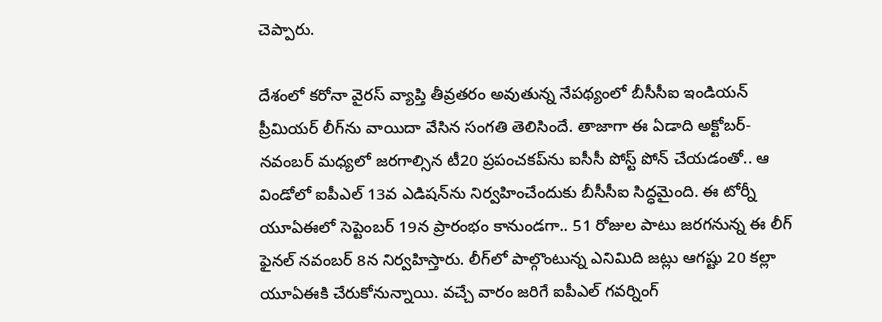చెప్పారు.

దేశంలో కరోనా వైరస్ వ్యాప్తి తీవ్రతరం అవుతున్న నేపథ్యంలో బీసీసీఐ ఇండియన్ ప్రీమియర్ లీగ్‌ను వాయిదా వేసిన సంగతి తెలిసిందే. తాజాగా ఈ ఏడాది అక్టోబర్- నవంబర్ మధ్యలో జరగాల్సిన టీ20 ప్రపంచకప్‌ను ఐసీసీ పోస్ట్ పోన్ చేయడంతో.. ఆ విండోలో ఐపీఎల్ 13వ ఎడిషన్‌ను నిర్వహించేందుకు బీసీసీఐ సిద్ధమైంది. ఈ టోర్నీ యూఏఈలో సెప్టెంబర్ 19న ప్రారంభం కానుండగా.. 51 రోజుల పాటు జరగనున్న ఈ లీగ్ ఫైనల్ నవంబర్ 8న నిర్వహిస్తారు. లీగ్‌లో పాల్గొంటున్న ఎనిమిది జట్లు ఆగష్టు 20 కల్లా యూఏఈకి చేరుకోనున్నాయి. వచ్చే వారం జరిగే ఐపీఎల్ గవర్నింగ్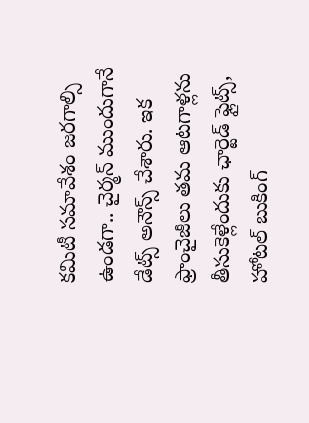కమిటీ సమావేశం జరగాల్సి ఉండగా.. చైర్మన్ ముందుగానే డేట్స్ అనౌన్స్ చేశారు. ఇక ఫ్రాంచైజీలు తమ ఆటగాళ్లను తీసుకెళ్లేందుకు ఛార్టెడ్ ఫ్లైట్స్, హోటల్ బుకింగ్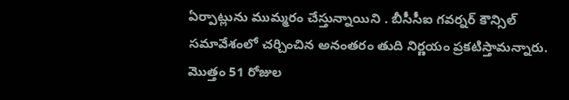ఏర్పాట్లును ముమ్మరం చేస్తున్నాయిని . బీసీసీఐ గవర్నర్‌ కౌన్సిల్‌ సమావేశంలో చర్చించిన అనంతరం తుది నిర్ణయం ప్రకటిస్తామన్నారు. మొత్తం 51 రోజుల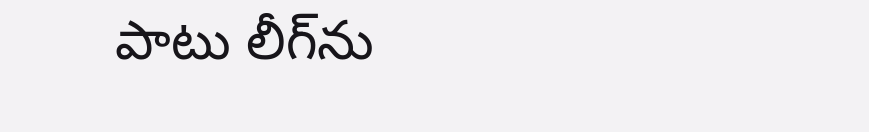పాటు లీగ్‌ను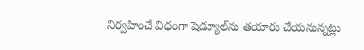నిర్వహించే విధంగా షెడ్యూల్‌ను తయారు చేయనున్నట్లు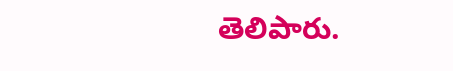తెలిపారు.